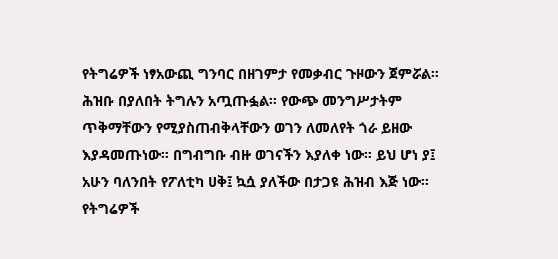የትግሬዎች ነፃአውጪ ግንባር በዘገምታ የመቃብር ጉዞውን ጀምሯል። ሕዝቡ በያለበት ትግሉን አጧጡፏል። የውጭ መንግሥታትም ጥቅማቸውን የሚያስጠብቅላቸውን ወገን ለመለየት ጎራ ይዘው እያዳመጡነው። በግብግቡ ብዙ ወገናችን እያለቀ ነው። ይህ ሆነ ያ፤ አሁን ባለንበት የፖለቲካ ሀቅ፤ ኳሷ ያለችው በታጋዩ ሕዝብ እጅ ነው።
የትግሬዎች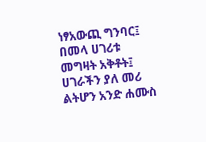ነፃአውጪ ግንባር፤ በመላ ሀገሪቱ መግዛት አቅቶት፤ ሀገራችን ያለ መሪ ልትሆን አንድ ሐሙስ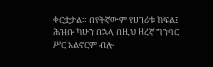ቀርቷታል። በየትኛውም የሀገሪቱ ክፍል፤ ሕዝቡ ካሁን በኋላ በዚህ ዘረኛ ግንባር ሥር አልኖርም ብሎ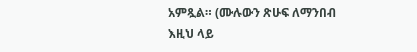አምጿል። (ሙሉውን ጽሁፍ ለማንበብ እዚህ ላይ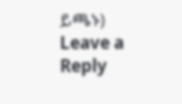ይጫኑ)
Leave a Reply